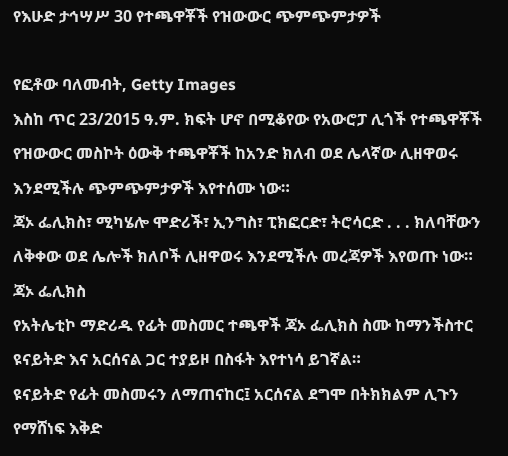የእሁድ ታኅሣሥ 30 የተጫዋቾች የዝውውር ጭምጭምታዎች

የፎቶው ባለመብት, Getty Images
እስከ ጥር 23/2015 ዓ.ም. ክፍት ሆኖ በሚቆየው የአውሮፓ ሊጎች የተጫዋቾች የዝውውር መስኮት ዕውቅ ተጫዋቾች ከአንድ ክለብ ወደ ሌላኛው ሊዘዋወሩ እንደሚችሉ ጭምጭምታዎች እየተሰሙ ነው።
ጃኦ ፌሊክስ፣ ሚካሄሎ ሞድሪች፣ ኢንግስ፣ ፒክፎርድ፣ ትሮሳርድ . . . ክለባቸውን ለቅቀው ወደ ሌሎች ክለቦች ሊዘዋወሩ እንደሚችሉ መረጃዎች እየወጡ ነው።
ጃኦ ፌሊክስ
የአትሌቲኮ ማድሪዱ የፊት መስመር ተጫዋች ጃኦ ፌሊክስ ስሙ ከማንችስተር ዩናይትድ እና አርሰናል ጋር ተያይዞ በስፋት እየተነሳ ይገኛል።
ዩናይትድ የፊት መስመሩን ለማጠናከር፤ አርሰናል ደግሞ በትክክልም ሊጉን የማሸነፍ እቅድ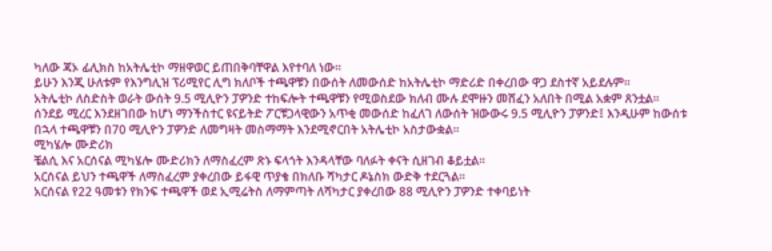ካለው ጃኦ ፊሊክስ ከአትሌቲኮ ማዘዋወር ይጠበቅባቸዋል እየተባለ ነው።
ይሁን እንጂ ሁለቱም የእንግሊዝ ፕሪሚየር ሊግ ክለቦች ተጫዋቹን በውሰት ለመውሰድ ከአትሌቲኮ ማድሪድ በቀረበው ዋጋ ደስተኛ አይደሉም።
አትሌቲኮ ለስድስት ወራት ውሰት 9.5 ሚሊዮን ፓዎንድ ተከፍሎት ተጫዋቹን የሚወስደው ክለብ ሙሉ ደሞዙን መሸፈን አለበት በሚል አቋም ጸንቷል።
ሰንደይ ሚረር እንደዘገበው ከሆነ ማንችስተር ዩናይትድ ፖርቹጋላዊውን አጥቂ መውሰድ ከፈለገ ለውሰት ዝውውሩ 9.5 ሚሊዮን ፓዎንድ፤ እንዲሁም ከውሰቱ በኋላ ተጫዋቹን በ70 ሚሊዮን ፓዎንድ ለመግዛት መስማማት እንደሚኖርበት አትሌቲኮ አስታውቋል።
ሚካሄሎ ሙድሪክ
ቼልሲ እና አርሰናል ሚካሄሎ ሙድሪክን ለማስፈረም ጽኑ ፍላጎት እንዳላቸው ባለፉት ቀናት ሲዘገብ ቆይቷል።
አርሰናል ይህን ተጫዋች ለማስፈረም ያቀረበው ይፋዊ ጥያቄ በክለቡ ሻካታር ዶኔስክ ውድቅ ተደርጓል።
አርሰናል የ22 ዓመቱን የክንፍ ተጫዋች ወደ ኢሚሬትስ ለማምጣት ለሻካታር ያቀረበው 88 ሚሊዮን ፓዎንድ ተቀባይነት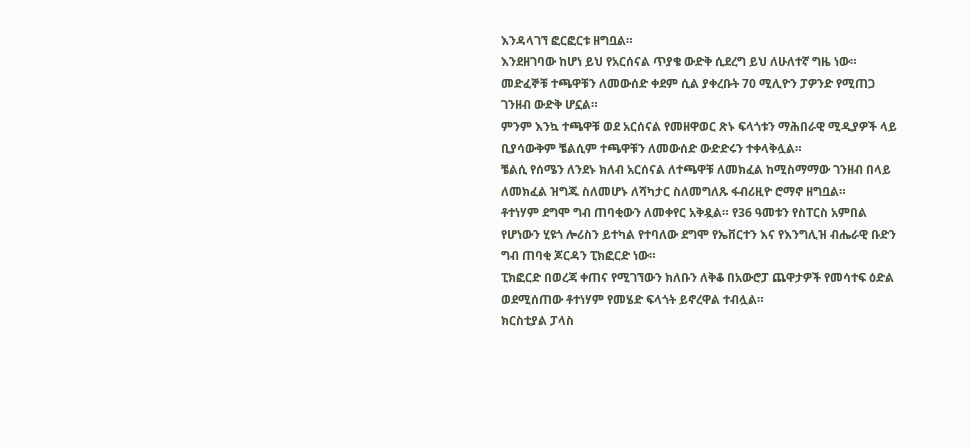እንዳላገኘ ፎርፎርቱ ዘግቧል።
እንደዘገባው ከሆነ ይህ የአርሰናል ጥያቄ ውድቅ ሲደረግ ይህ ለሁለተኛ ግዜ ነው። መድፈኞቹ ተጫዋቹን ለመውሰድ ቀደም ሲል ያቀረቡት 70 ሚሊዮን ፓዎንድ የሚጠጋ ገንዘብ ውድቅ ሆኗል።
ምንም እንኳ ተጫዋቹ ወደ አርሰናል የመዘዋወር ጽኑ ፍላጎቱን ማሕበራዊ ሚዲያዎች ላይ ቢያሳውቅም ቼልሲም ተጫዋቹን ለመውሰድ ውድድሩን ተቀላቅሏል።
ቼልሲ የሰሜን ለንደኑ ክለብ አርሰናል ለተጫዋቹ ለመክፈል ከሚስማማው ገንዘብ በላይ ለመክፈል ዝግጁ ስለመሆኑ ለሻካታር ስለመግለጹ ፋብሪዚዮ ሮማኖ ዘግቧል።
ቶተነሃም ደግሞ ግብ ጠባቂውን ለመቀየር አቅዷል። የ36 ዓመቱን የስፐርስ አምበል የሆነውን ሂዩጎ ሎሪስን ይተካል የተባለው ደግሞ የኤቨርተን እና የእንግሊዝ ብሔራዊ ቡድን ግብ ጠባቂ ጆርዳን ፒክፎርድ ነው።
ፒክፎርድ በወረጃ ቀጠና የሚገኘውን ክለቡን ለቅቆ በአውሮፓ ጨዋታዎች የመሳተፍ ዕድል ወደሚሰጠው ቶተነሃም የመሄድ ፍላጎት ይኖረዋል ተብሏል።
ክርስቲያል ፓላስ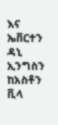እና ኤቨርተን ዳኒ ኢንግስን ከአስቶን ቪላ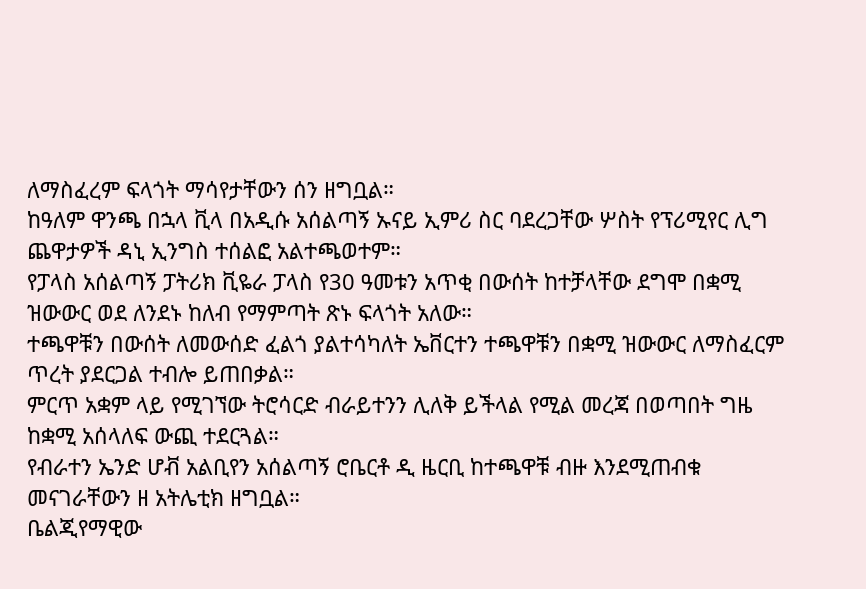ለማስፈረም ፍላጎት ማሳየታቸውን ሰን ዘግቧል።
ከዓለም ዋንጫ በኋላ ቪላ በአዲሱ አሰልጣኝ ኡናይ ኢምሪ ስር ባደረጋቸው ሦስት የፕሪሚየር ሊግ ጨዋታዎች ዳኒ ኢንግስ ተሰልፎ አልተጫወተም።
የፓላስ አሰልጣኝ ፓትሪክ ቪዬራ ፓላስ የ30 ዓመቱን አጥቂ በውሰት ከተቻላቸው ደግሞ በቋሚ ዝውውር ወደ ለንደኑ ከለብ የማምጣት ጽኑ ፍላጎት አለው።
ተጫዋቹን በውሰት ለመውሰድ ፈልጎ ያልተሳካለት ኤቨርተን ተጫዋቹን በቋሚ ዝውውር ለማስፈርም ጥረት ያደርጋል ተብሎ ይጠበቃል።
ምርጥ አቋም ላይ የሚገኘው ትሮሳርድ ብራይተንን ሊለቅ ይችላል የሚል መረጃ በወጣበት ግዜ ከቋሚ አሰላለፍ ውጪ ተደርጓል።
የብራተን ኤንድ ሆቭ አልቢየን አሰልጣኝ ሮቤርቶ ዲ ዜርቢ ከተጫዋቹ ብዙ እንደሚጠብቁ መናገራቸውን ዘ አትሌቲክ ዘግቧል።
ቤልጂየማዊው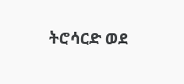ትሮሳርድ ወደ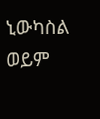ኒውካስል ወይም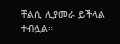ቸልሲ ሊያመራ ይችላል ተብሏል።